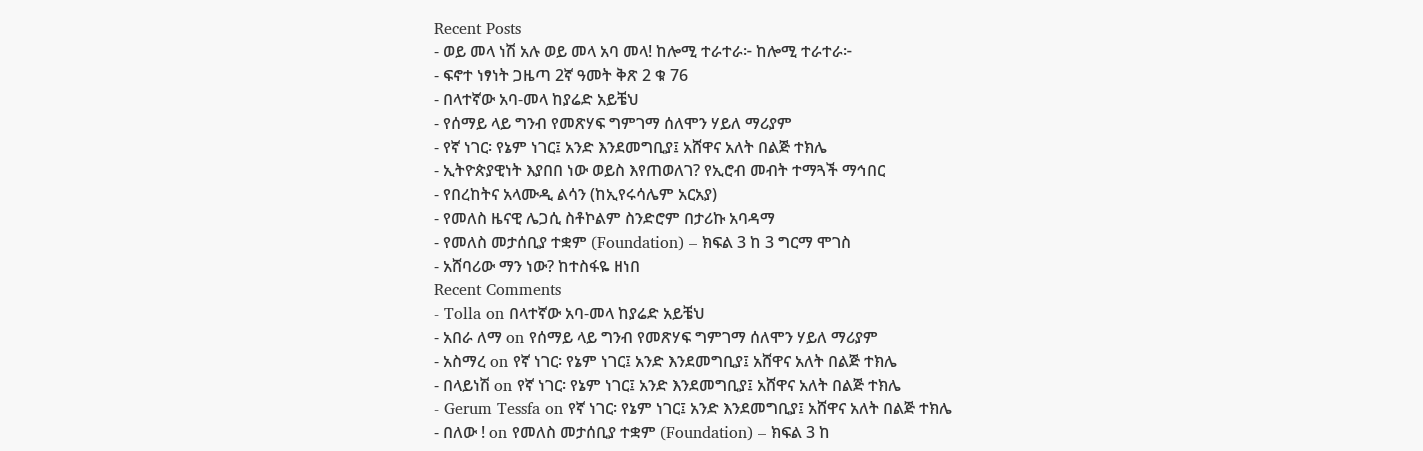Recent Posts
- ወይ መላ ነሽ አሉ ወይ መላ አባ መላ! ከሎሚ ተራተራ፦ ከሎሚ ተራተራ፦
- ፍኖተ ነፃነት ጋዜጣ 2ኛ ዓመት ቅጽ 2 ቁ 76
- በላተኛው አባ-መላ ከያሬድ አይቼህ
- የሰማይ ላይ ግንብ የመጽሃፍ ግምገማ ሰለሞን ሃይለ ማሪያም
- የኛ ነገር፡ የኔም ነገር፤ አንድ እንደመግቢያ፤ አሸዋና አለት በልጅ ተክሌ
- ኢትዮጵያዊነት እያበበ ነው ወይስ እየጠወለገ? የኢሮብ መብት ተማጓች ማኅበር
- የበረከትና አላሙዲ ልሳን (ከኢየሩሳሌም አርአያ)
- የመለስ ዜናዊ ሌጋሲ ስቶኮልም ስንድሮም በታሪኩ አባዳማ
- የመለስ መታሰቢያ ተቋም (Foundation) – ክፍል 3 ከ 3 ግርማ ሞገስ
- አሸባሪው ማን ነው? ከተስፋዬ ዘነበ
Recent Comments
- Tolla on በላተኛው አባ-መላ ከያሬድ አይቼህ
- አበራ ለማ on የሰማይ ላይ ግንብ የመጽሃፍ ግምገማ ሰለሞን ሃይለ ማሪያም
- አስማረ on የኛ ነገር፡ የኔም ነገር፤ አንድ እንደመግቢያ፤ አሸዋና አለት በልጅ ተክሌ
- በላይነሽ on የኛ ነገር፡ የኔም ነገር፤ አንድ እንደመግቢያ፤ አሸዋና አለት በልጅ ተክሌ
- Gerum Tessfa on የኛ ነገር፡ የኔም ነገር፤ አንድ እንደመግቢያ፤ አሸዋና አለት በልጅ ተክሌ
- በለው ! on የመለስ መታሰቢያ ተቋም (Foundation) – ክፍል 3 ከ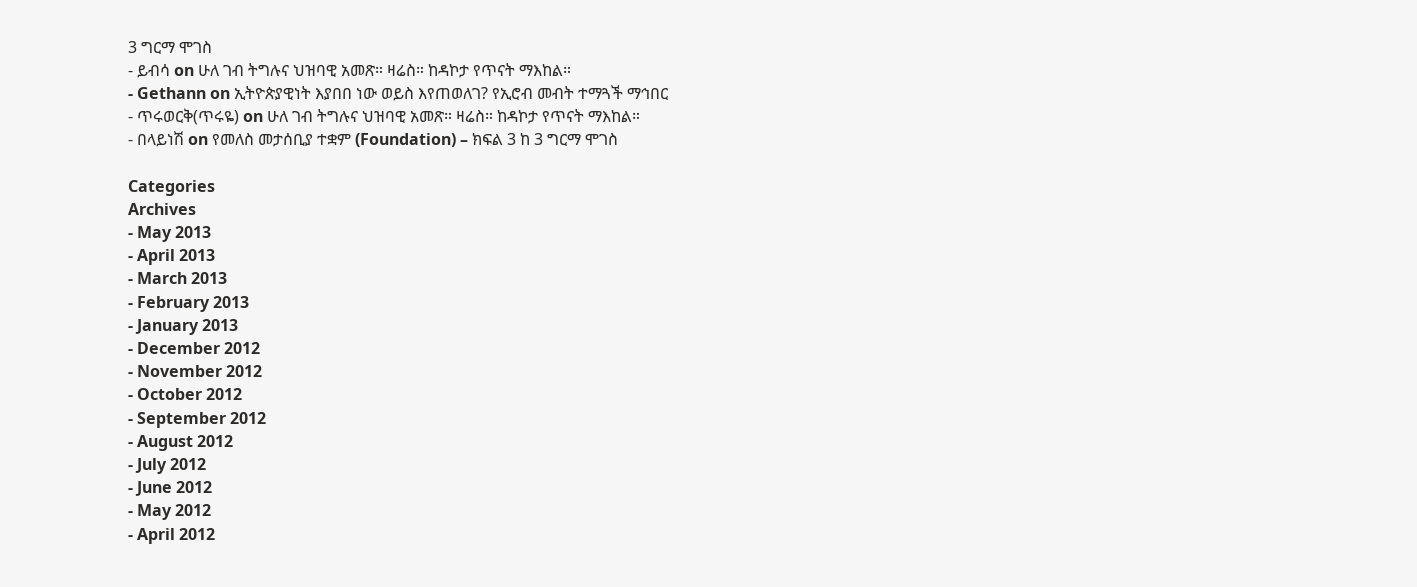3 ግርማ ሞገስ
- ይብሳ on ሁለ ገብ ትግሉና ህዝባዊ አመጽ። ዛሬስ። ከዳኮታ የጥናት ማእከል።
- Gethann on ኢትዮጵያዊነት እያበበ ነው ወይስ እየጠወለገ? የኢሮብ መብት ተማጓች ማኅበር
- ጥሩወርቅ(ጥሩዬ) on ሁለ ገብ ትግሉና ህዝባዊ አመጽ። ዛሬስ። ከዳኮታ የጥናት ማእከል።
- በላይነሽ on የመለስ መታሰቢያ ተቋም (Foundation) – ክፍል 3 ከ 3 ግርማ ሞገስ

Categories
Archives
- May 2013
- April 2013
- March 2013
- February 2013
- January 2013
- December 2012
- November 2012
- October 2012
- September 2012
- August 2012
- July 2012
- June 2012
- May 2012
- April 2012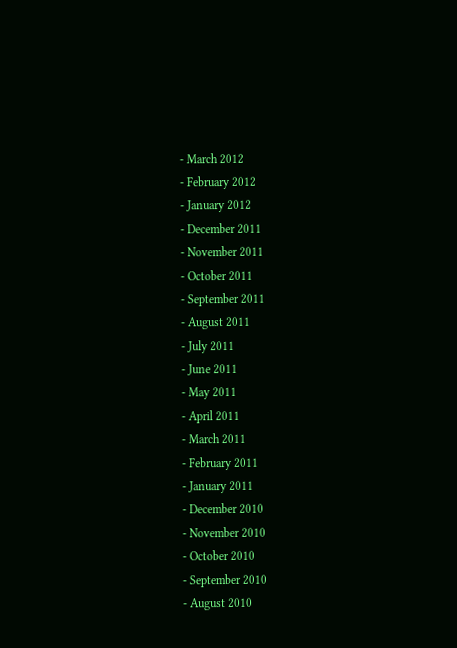- March 2012
- February 2012
- January 2012
- December 2011
- November 2011
- October 2011
- September 2011
- August 2011
- July 2011
- June 2011
- May 2011
- April 2011
- March 2011
- February 2011
- January 2011
- December 2010
- November 2010
- October 2010
- September 2010
- August 2010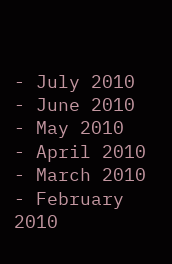- July 2010
- June 2010
- May 2010
- April 2010
- March 2010
- February 2010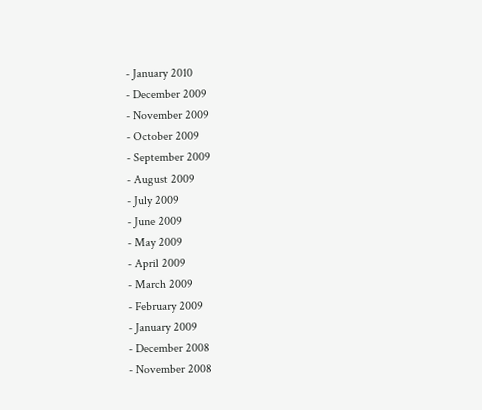- January 2010
- December 2009
- November 2009
- October 2009
- September 2009
- August 2009
- July 2009
- June 2009
- May 2009
- April 2009
- March 2009
- February 2009
- January 2009
- December 2008
- November 2008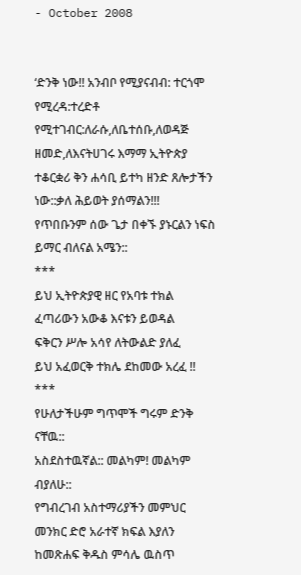- October 2008


‘ድንቅ ነው!! አንብቦ የሚያናብብ: ተርጎሞ የሚረዳ:ተረድቶ የሚተገብር:ለራሱ,ለቤተሰቡ,ለወዳጅ ዘመድ,ለእናትሀገሩ እማማ ኢትዮጵያ ተቆርቋሪ ቅን ሐሳቢ ይተካ ዘንድ ጸሎታችን ነው::ቃለ ሕይወት ያሰማልን!!!
የጥበቡንም ሰው ጌታ በቀኙ ያኑርልን ነፍስ ይማር ብለናል አሜን::
***
ይህ ኢትዮጵያዊ ዘር የአባቱ ተክል
ፈጣሪውን አውቆ እናቱን ይወዳል
ፍቅርን ሥሎ አሳየ ለትውልድ ያለፈ
ይህ አፈወርቅ ተክሌ ደከመው አረፈ !!
***
የሁለታችሁም ግጥሞች ግሩም ድንቅ ናቸዉ::
አስደስተዉኛል:: መልካም! መልካም ብያለሁ::
የግብረገብ አስተማሪያችን መምህር መንክር ድሮ አራተኛ ክፍል እያለን
ከመጽሐፍ ቅዱስ ምሳሌ ዉስጥ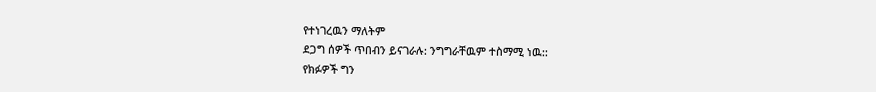የተነገረዉን ማለትም
ደጋግ ሰዎች ጥበብን ይናገራሉ: ንግግራቸዉም ተስማሚ ነዉ::
የክፉዎች ግን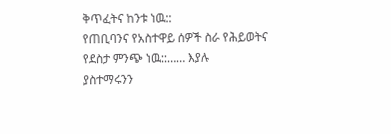ቅጥፈትና ከንቱ ነዉ::
የጠቢባንና የአስተዋይ ሰዎች ስራ የሕይወትና የደስታ ምንጭ ነዉ::…… እያሉ
ያስተማሩንን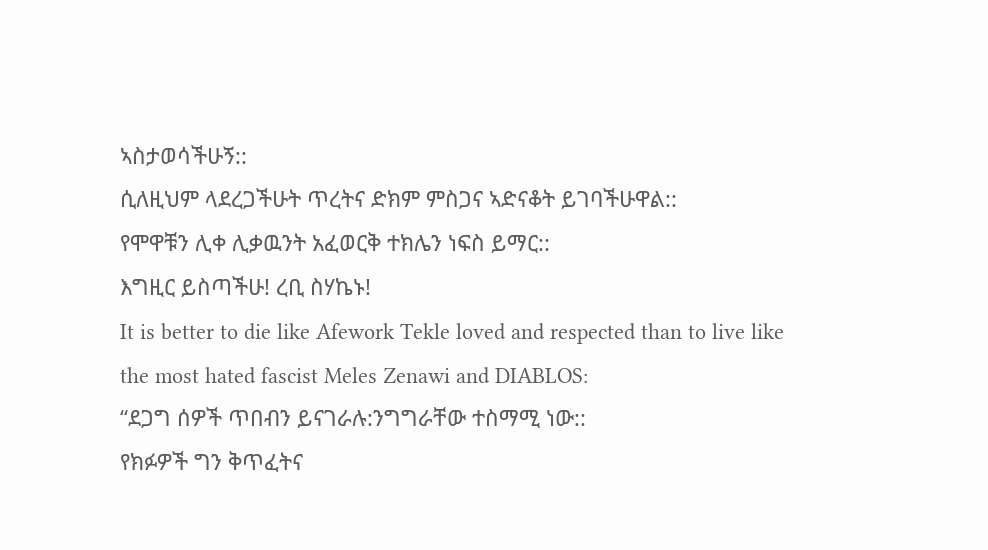ኣስታወሳችሁኝ::
ሲለዚህም ላደረጋችሁት ጥረትና ድክም ምስጋና ኣድናቆት ይገባችሁዋል::
የሞዋቹን ሊቀ ሊቃዉንት አፈወርቅ ተክሌን ነፍስ ይማር::
እግዚር ይስጣችሁ! ረቢ ስሃኬኑ!
It is better to die like Afework Tekle loved and respected than to live like the most hated fascist Meles Zenawi and DIABLOS:
“ደጋግ ሰዎች ጥበብን ይናገራሉ:ንግግራቸው ተስማሚ ነው::
የክፉዎች ግን ቅጥፈትና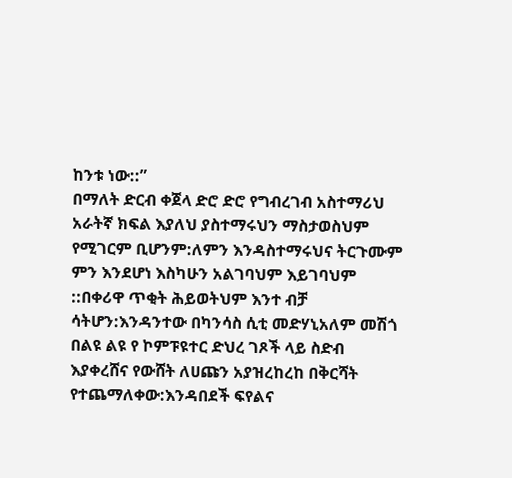ከንቱ ነው::”
በማለት ድርብ ቀጀላ ድሮ ድሮ የግብረገብ አስተማሪህ አራትኛ ክፍል እያለህ ያስተማሩህን ማስታወስህም የሚገርም ቢሆንም:ለምን እንዳስተማሩህና ትርጉሙም ምን እንደሆነ እስካሁን አልገባህም እይገባህም ::በቀሪዋ ጥቂት ሕይወትህም እንተ ብቻ ሳትሆን:እንዳንተው በካንሳስ ሲቲ መድሃኒአለም መሽጎ በልዩ ልዩ የ ኮምፑዩተር ድህረ ገጾች ላይ ስድብ እያቀረሸና የውሸት ለሀጩን አያዝረከረከ በቅርሻት የተጨማለቀው:እንዳበደች ፍየልና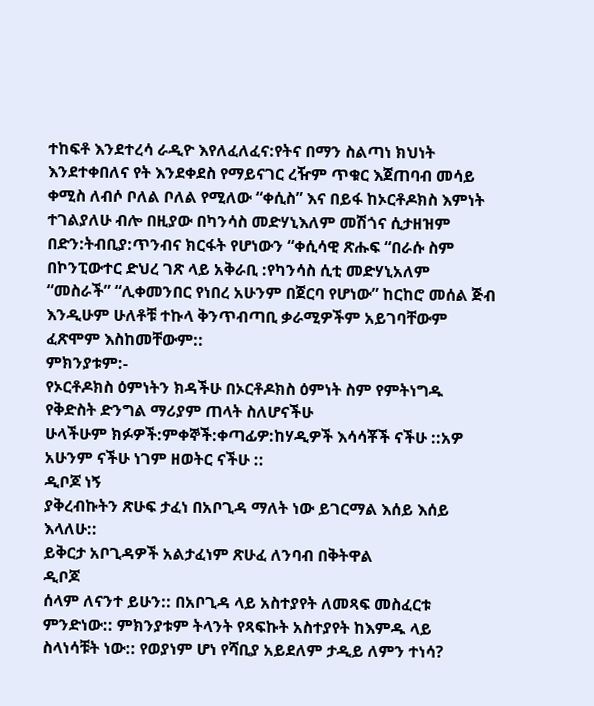ተከፍቶ እንደተረሳ ራዲዮ እየለፈለፈና:የትና በማን ስልጣነ ክህነት እንደተቀበለና የት እንደቀደስ የማይናገር ረዥም ጥቁር እጀጠባብ መሳይ ቀሚስ ለብሶ ቦለል ቦለል የሚለው “ቀሲስ” እና በይፋ ከኦርቶዶክስ እምነት ተገልያለሁ ብሎ በዚያው በካንሳስ መድሃኒእለም መሽጎና ሲታዘዝም በድን:ትብቢያ:ጥንብና ክርፋት የሆነውን “ቀሲሳዊ ጽሑፍ “በራሱ ስም በኮንፒውተር ድህረ ገጽ ላይ አቅራቢ :የካንሳስ ሲቲ መድሃኒአለም “መስራች” “ሊቀመንበር የነበረ አሁንም በጀርባ የሆነው” ከርከሮ መሰል ጅብ እንዲሁም ሁለቶቹ ተኩላ ቅንጥብጣቢ ቃራሚዎችም አይገባቸውም ፈጽሞም እስከመቸውም::
ምክንያቱም:-
የኦርቶዶክስ ዕምነትን ክዳችሁ በኦርቶዶክስ ዕምነት ስም የምትነግዱ የቅድስት ድንግል ማሪያም ጠላት ስለሆናችሁ
ሁላችሁም ክፉዎች:ምቀኞች:ቀጣፊዎ:ከሃዲዎች እሳሳቾች ናችሁ ::አዎ አሁንም ናችሁ ነገም ዘወትር ናችሁ ::
ዲቦጆ ነኝ
ያቅረብኩትን ጽሁፍ ታፈነ በአቦጊዳ ማለት ነው ይገርማል እሰይ እሰይ እላለሁ::
ይቅርታ አቦጊዳዎች አልታፈነም ጽሁፈ ለንባብ በቅትዋል
ዲቦጆ
ሰላም ለናንተ ይሁን:: በአቦጊዳ ላይ አስተያየት ለመጻፍ መስፈርቱ ምንድነው:: ምክንያቱም ትላንት የጻፍኩት አስተያየት ከእምዱ ላይ ስላነሳቹት ነው:: የወያነም ሆነ የሻቢያ አይደለም ታዲይ ለምን ተነሳ?